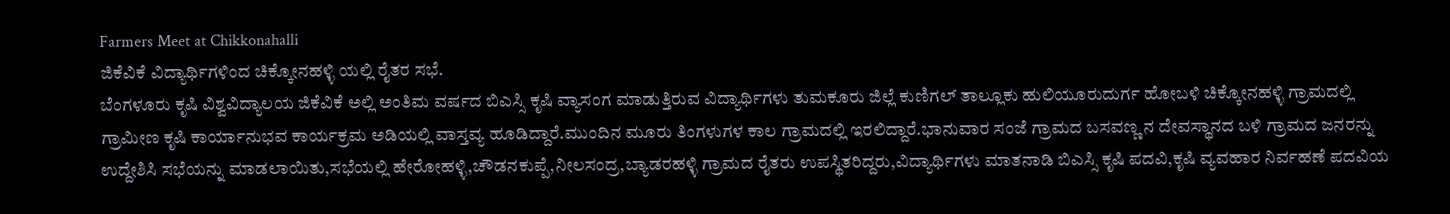Farmers Meet at Chikkonahalli
ಜಿಕೆವಿಕೆ ವಿದ್ಯಾರ್ಥಿಗಳಿಂದ ಚಿಕ್ಕೋನಹಳ್ಳಿ ಯಲ್ಲಿ ರೈತರ ಸಭೆ.
ಬೆಂಗಳೂರು ಕೃಷಿ ವಿಶ್ವವಿದ್ಯಾಲಯ ಜಿಕೆವಿಕೆ ಅಲ್ಲಿ ಅಂತಿಮ ವರ್ಷದ ಬಿಎಸ್ಸಿ ಕೃಷಿ ವ್ಯಾಸಂಗ ಮಾಡುತ್ತಿರುವ ವಿದ್ಯಾರ್ಥಿಗಳು ತುಮಕೂರು ಜಿಲ್ಲೆ ಕುಣಿಗಲ್ ತಾಲ್ಲೂಕು ಹುಲಿಯೂರುದುರ್ಗ ಹೋಬಳಿ ಚಿಕ್ಕೋನಹಳ್ಳಿ ಗ್ರಾಮದಲ್ಲಿ ಗ್ರಾಮೀಣ ಕೃಷಿ ಕಾರ್ಯಾನುಭವ ಕಾರ್ಯಕ್ರಮ ಅಡಿಯಲ್ಲಿ ವಾಸ್ತವ್ಯ ಹೂಡಿದ್ದಾರೆ.ಮುಂದಿನ ಮೂರು ತಿಂಗಳುಗಳ ಕಾಲ ಗ್ರಾಮದಲ್ಲಿ ಇರಲಿದ್ದಾರೆ.ಭಾನುವಾರ ಸಂಜೆ ಗ್ರಾಮದ ಬಸವಣ್ಣ ನ ದೇವಸ್ಥಾನದ ಬಳಿ ಗ್ರಾಮದ ಜನರನ್ನು ಉದ್ದೇಶಿಸಿ ಸಭೆಯನ್ನು ಮಾಡಲಾಯಿತು,ಸಭೆಯಲ್ಲಿ ಹೇರೋಹಳ್ಳಿ,ಚೌಡನಕುಪ್ಪೆ,ನೀಲಸಂದ್ರ,ಬ್ಯಾಡರಹಳ್ಳಿ ಗ್ರಾಮದ ರೈತರು ಉಪಸ್ಥಿತರಿದ್ದರು,ವಿದ್ಯಾರ್ಥಿಗಳು ಮಾತನಾಡಿ ಬಿಎಸ್ಸಿ ಕೃಷಿ ಪದವಿ,ಕೃಷಿ ವ್ಯವಹಾರ ನಿರ್ವಹಣೆ ಪದವಿಯ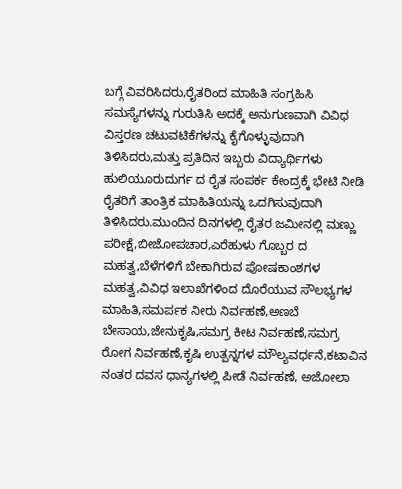ಬಗ್ಗೆ ವಿವರಿಸಿದರು,ರೈತರಿಂದ ಮಾಹಿತಿ ಸಂಗ್ರಹಿಸಿ ಸಮಸ್ಯೆಗಳನ್ನು ಗುರುತಿಸಿ ಅದಕ್ಕೆ ಅನುಗುಣವಾಗಿ ವಿವಿಧ ವಿಸ್ತರಣ ಚಟುವಟಿಕೆಗಳನ್ನು ಕೈಗೊಳ್ಳುವುದಾಗಿ ತಿಳಿಸಿದರು,ಮತ್ತು ಪ್ರತಿದಿನ ಇಬ್ಬರು ವಿದ್ಯಾರ್ಥಿಗಳು ಹುಲಿಯೂರುದುರ್ಗ ದ ರೈತ ಸಂಪರ್ಕ ಕೇಂದ್ರಕ್ಕೆ ಭೇಟಿ ನೀಡಿ ರೈತರಿಗೆ ತಾಂತ್ರಿಕ ಮಾಹಿತಿಯನ್ನು ಒದಗಿಸುವುದಾಗಿ ತಿಳಿಸಿದರು.ಮುಂದಿನ ದಿನಗಳಲ್ಲಿ ರೈತರ ಜಮೀನಲ್ಲಿ ಮಣ್ಣು ಪರೀಕ್ಷೆ,ಬೀಜೋಪಚಾರ,ಎರೆಹುಳು ಗೊಬ್ಬರ ದ ಮಹತ್ವ,ಬೆಳೆಗಳಿಗೆ ಬೇಕಾಗಿರುವ ಪೋಷಕಾಂಶಗಳ ಮಹತ್ವ,ವಿವಿಧ ಇಲಾಖೆಗಳಿಂದ ದೊರೆಯುವ ಸೌಲಭ್ಯಗಳ ಮಾಹಿತಿ,ಸಮರ್ಪಕ ನೀರು ನಿರ್ವಹಣೆ,ಅಣಬೆ ಬೇಸಾಯ,ಜೇನುಕೃಷಿ,ಸಮಗ್ರ ಕೀಟ ನಿರ್ವಹಣೆ,ಸಮಗ್ರ ರೋಗ ನಿರ್ವಹಣೆ,ಕೃಷಿ ಉತ್ಪನ್ನಗಳ ಮೌಲ್ಯವರ್ಧನೆ,ಕಟಾವಿನ ನಂತರ ದವಸ ಧಾನ್ಯಗಳಲ್ಲಿ ಪೀಡೆ ನಿರ್ವಹಣೆ, ಅಜೋಲಾ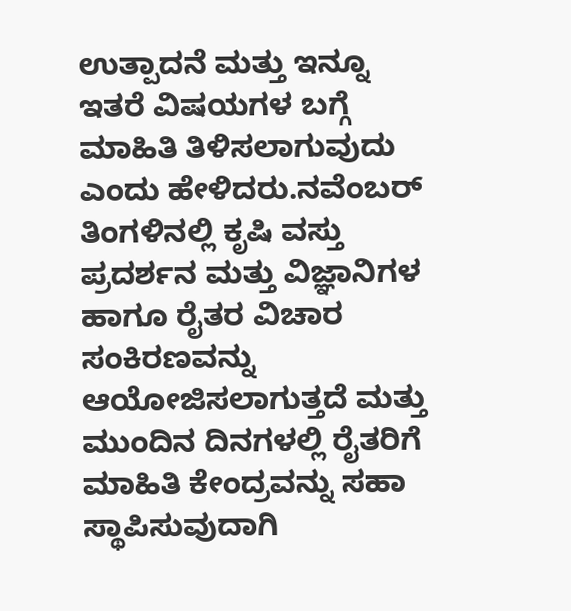ಉತ್ಪಾದನೆ ಮತ್ತು ಇನ್ನೂ ಇತರೆ ವಿಷಯಗಳ ಬಗ್ಗೆ ಮಾಹಿತಿ ತಿಳಿಸಲಾಗುವುದು ಎಂದು ಹೇಳಿದರು.ನವೆಂಬರ್ ತಿಂಗಳಿನಲ್ಲಿ ಕೃಷಿ ವಸ್ತು ಪ್ರದರ್ಶನ ಮತ್ತು ವಿಜ್ಞಾನಿಗಳ ಹಾಗೂ ರೈತರ ವಿಚಾರ ಸಂಕಿರಣವನ್ನು ಆಯೋಜಿಸಲಾಗುತ್ತದೆ ಮತ್ತು ಮುಂದಿನ ದಿನಗಳಲ್ಲಿ ರೈತರಿಗೆ ಮಾಹಿತಿ ಕೇಂದ್ರವನ್ನು ಸಹಾ ಸ್ಥಾಪಿಸುವುದಾಗಿ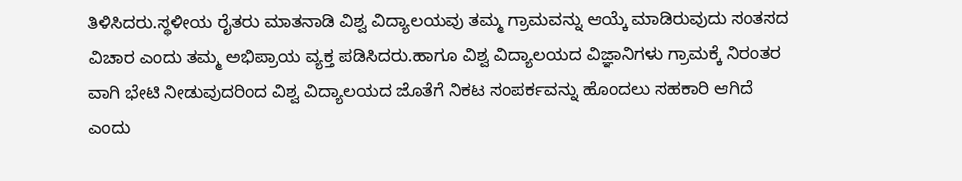ತಿಳಿಸಿದರು.ಸ್ಥಳೀಯ ರೈತರು ಮಾತನಾಡಿ ವಿಶ್ವ ವಿದ್ಯಾಲಯವು ತಮ್ಮ ಗ್ರಾಮವನ್ನು ಆಯ್ಕೆ ಮಾಡಿರುವುದು ಸಂತಸದ ವಿಚಾರ ಎಂದು ತಮ್ಮ ಅಭಿಪ್ರಾಯ ವ್ಯಕ್ತ ಪಡಿಸಿದರು.ಹಾಗೂ ವಿಶ್ವ ವಿದ್ಯಾಲಯದ ವಿಜ್ಞಾನಿಗಳು ಗ್ರಾಮಕ್ಕೆ ನಿರಂತರ ವಾಗಿ ಭೇಟಿ ನೀಡುವುದರಿಂದ ವಿಶ್ವ ವಿದ್ಯಾಲಯದ ಜೊತೆಗೆ ನಿಕಟ ಸಂಪರ್ಕವನ್ನು ಹೊಂದಲು ಸಹಕಾರಿ ಆಗಿದೆ ಎಂದು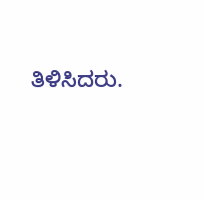ತಿಳಿಸಿದರು.